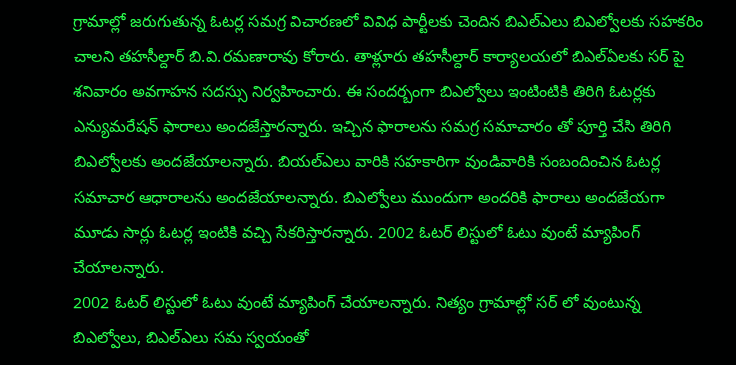గ్రామాల్లో జరుగుతున్న ఓటర్ల సమగ్ర విచారణలో వివిధ పార్టీలకు చెందిన బిఎల్ఎలు బిఎల్వోలకు సహకరిం చాలని తహసీల్దార్ బి.వి.రమణారావు కోరారు. తాళ్లూరు తహసీల్దార్ కార్యాలయలో బిఎల్ఏలకు సర్ పై శనివారం అవగాహన సదస్సు నిర్వహించారు. ఈ సందర్బంగా బిఎల్వోలు ఇంటింటికి తిరిగి ఓటర్లకు ఎన్యుమరేషన్ ఫారాలు అందజేస్తారన్నారు. ఇచ్చిన ఫారాలను సమగ్ర సమాచారం తో పూర్తి చేసి తిరిగి బిఎల్వోలకు అందజేయాలన్నారు. బియల్ఎలు వారికి సహకారిగా వుండివారికి సంబందించిన ఓటర్ల సమాచార ఆధారాలను అందజేయాలన్నారు. బిఎల్వోలు ముందుగా అందరికి ఫారాలు అందజేయగా మూడు సార్లు ఓటర్ల ఇంటికి వచ్చి సేకరిస్తారన్నారు. 2002 ఓటర్ లిస్టులో ఓటు వుంటే మ్యాపింగ్ చేయాలన్నారు.
2002 ఓటర్ లిస్టులో ఓటు వుంటే మ్యాపింగ్ చేయాలన్నారు. నిత్యం గ్రామాల్లో సర్ లో వుంటున్న బిఎల్వోలు, బిఎల్ఎలు సమ స్వయంతో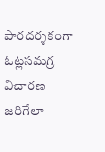పారదర్శకంగా ఓట్లసమగ్ర విచారణ జరిగేలా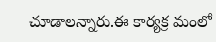చూడాలన్నారు.ఈ కార్యక్ర మంలో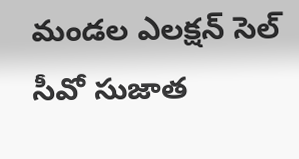మండల ఎలక్షన్ సెల్ సీవో సుజాత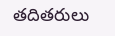తదితరులు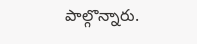పాల్గొన్నారు.